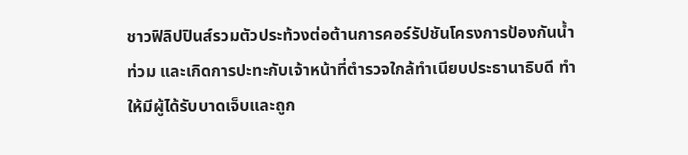ชาวฟิลิปปินส์รวมตัวประท้วงต่อต้านการคอร์รัปชันโครงการป้องกันน้ำท่วม และเกิดการปะทะกับเจ้าหน้าที่ตำรวจใกล้ทำเนียบประธานาธิบดี ทำให้มีผู้ได้รับบาดเจ็บและถูก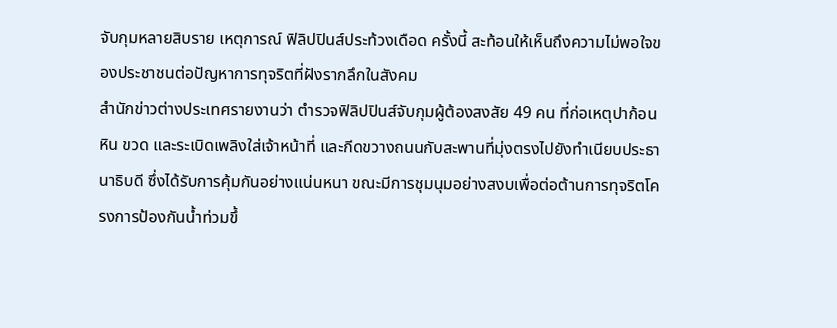จับกุมหลายสิบราย เหตุการณ์ ฟิลิปปินส์ประท้วงเดือด ครั้งนี้ สะท้อนให้เห็นถึงความไม่พอใจของประชาชนต่อปัญหาการทุจริตที่ฝังรากลึกในสังคม
สำนักข่าวต่างประเทศรายงานว่า ตำรวจฟิลิปปินส์จับกุมผู้ต้องสงสัย 49 คน ที่ก่อเหตุปาก้อนหิน ขวด และระเบิดเพลิงใส่เจ้าหน้าที่ และกีดขวางถนนกับสะพานที่มุ่งตรงไปยังทำเนียบประธานาธิบดี ซึ่งได้รับการคุ้มกันอย่างแน่นหนา ขณะมีการชุมนุมอย่างสงบเพื่อต่อต้านการทุจริตโครงการป้องกันน้ำท่วมขึ้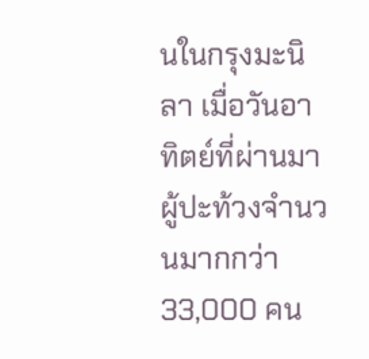นในกรุงมะนิลา เมื่อวันอาทิตย์ที่ผ่านมา
ผู้ปะท้วงจำนวนมากกว่า 33,000 คน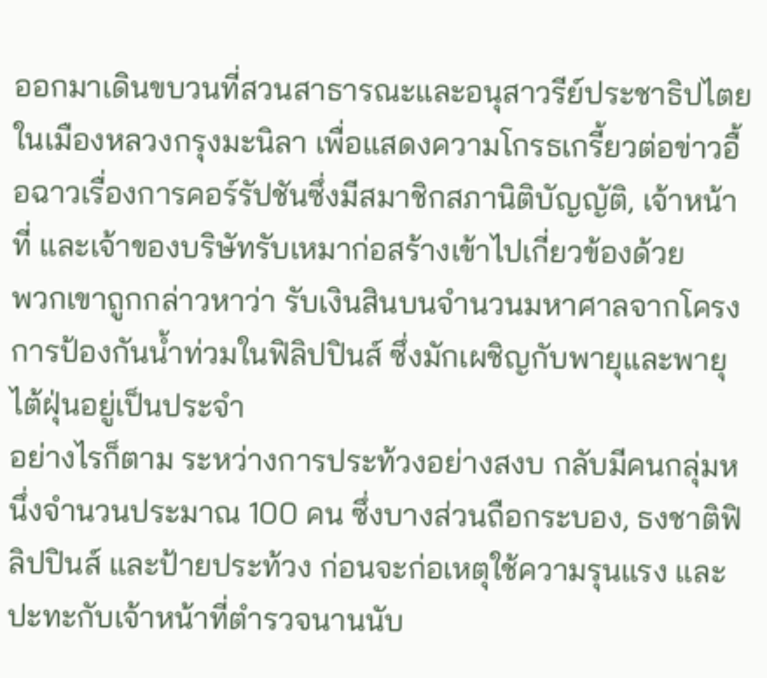ออกมาเดินขบวนที่สวนสาธารณะและอนุสาวรีย์ประชาธิปไตยในเมืองหลวงกรุงมะนิลา เพื่อแสดงความโกรธเกรี้ยวต่อข่าวอื้อฉาวเรื่องการคอร์รัปชันซึ่งมีสมาชิกสภานิติบัญญัติ, เจ้าหน้าที่ และเจ้าของบริษัทรับเหมาก่อสร้างเข้าไปเกี่ยวข้องด้วย
พวกเขาถูกกล่าวหาว่า รับเงินสินบนจำนวนมหาศาลจากโครงการป้องกันน้ำท่วมในฟิลิปปินส์ ซึ่งมักเผชิญกับพายุและพายุไต้ฝุ่นอยู่เป็นประจำ
อย่างไรก็ตาม ระหว่างการประท้วงอย่างสงบ กลับมีคนกลุ่มหนึ่งจำนวนประมาณ 100 คน ซึ่งบางส่วนถือกระบอง, ธงชาติฟิลิปปินส์ และป้ายประท้วง ก่อนจะก่อเหตุใช้ความรุนแรง และปะทะกับเจ้าหน้าที่ตำรวจนานนับ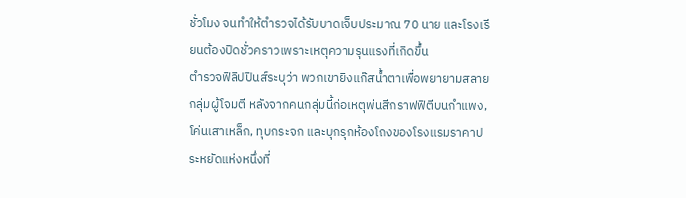ชั่วโมง จนทำให้ตำรวจได้รับบาดเจ็บประมาณ 70 นาย และโรงเรียนต้องปิดชั่วคราวเพราะเหตุความรุนแรงที่เกิดขึ้น
ตำรวจฟิลิปปินส์ระบุว่า พวกเขายิงแก๊สน้ำตาเพื่อพยายามสลายกลุ่มผู้โจมตี หลังจากคนกลุ่มนี้ก่อเหตุพ่นสีกราฟฟิตีบนกำแพง, โค่นเสาเหล็ก, ทุบกระจก และบุกรุกห้องโถงของโรงแรมราคาประหยัดแห่งหนึ่งที่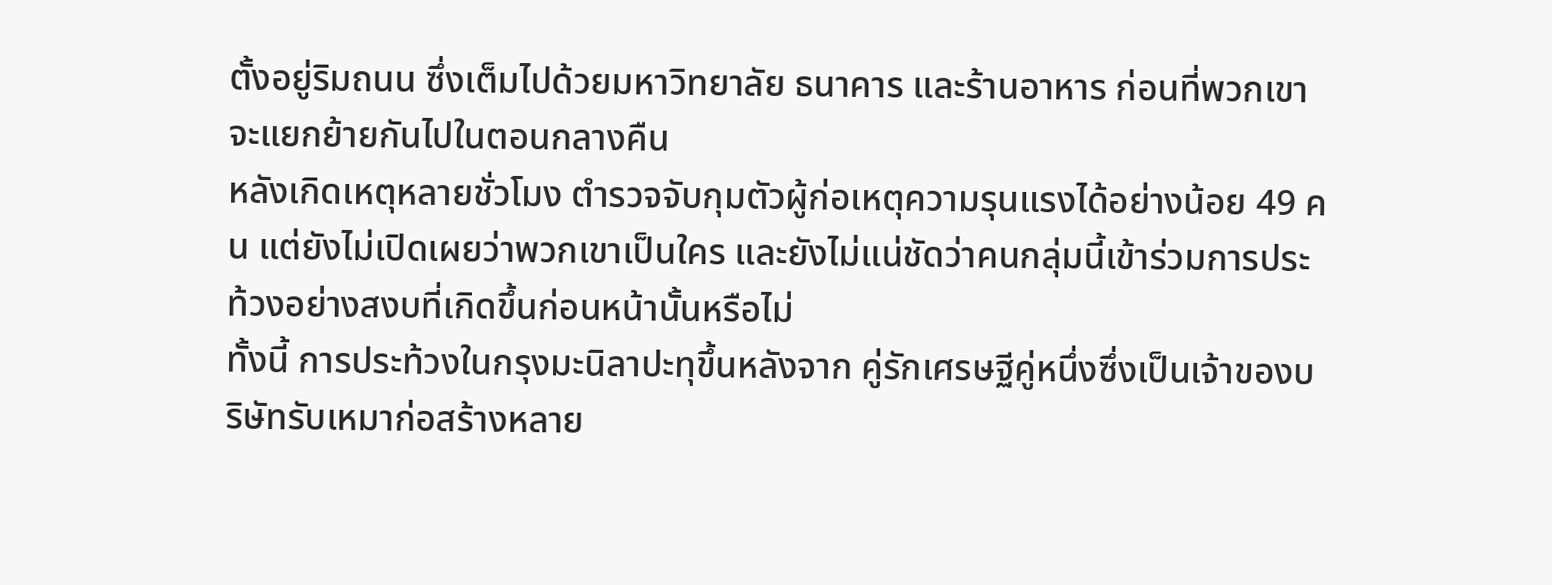ตั้งอยู่ริมถนน ซึ่งเต็มไปด้วยมหาวิทยาลัย ธนาคาร และร้านอาหาร ก่อนที่พวกเขาจะแยกย้ายกันไปในตอนกลางคืน
หลังเกิดเหตุหลายชั่วโมง ตำรวจจับกุมตัวผู้ก่อเหตุความรุนแรงได้อย่างน้อย 49 คน แต่ยังไม่เปิดเผยว่าพวกเขาเป็นใคร และยังไม่แน่ชัดว่าคนกลุ่มนี้เข้าร่วมการประท้วงอย่างสงบที่เกิดขึ้นก่อนหน้านั้นหรือไม่
ทั้งนี้ การประท้วงในกรุงมะนิลาปะทุขึ้นหลังจาก คู่รักเศรษฐีคู่หนึ่งซึ่งเป็นเจ้าของบริษัทรับเหมาก่อสร้างหลาย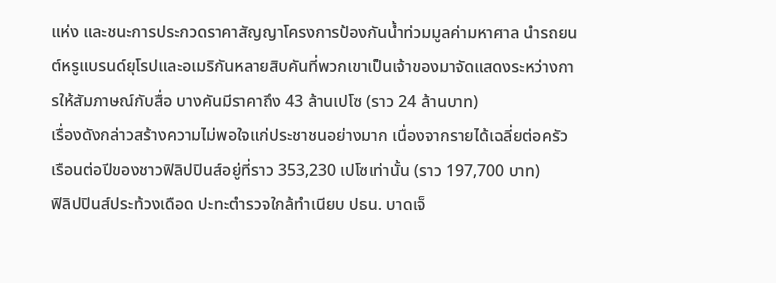แห่ง และชนะการประกวดราคาสัญญาโครงการป้องกันน้ำท่วมมูลค่ามหาศาล นำรถยนต์หรูแบรนด์ยุโรปและอเมริกันหลายสิบคันที่พวกเขาเป็นเจ้าของมาจัดแสดงระหว่างการให้สัมภาษณ์กับสื่อ บางคันมีราคาถึง 43 ล้านเปโซ (ราว 24 ล้านบาท)
เรื่องดังกล่าวสร้างความไม่พอใจแก่ประชาชนอย่างมาก เนื่องจากรายได้เฉลี่ยต่อครัวเรือนต่อปีของชาวฟิลิปปินส์อยู่ที่ราว 353,230 เปโซเท่านั้น (ราว 197,700 บาท)
ฟิลิปปินส์ประท้วงเดือด ปะทะตำรวจใกล้ทำเนียบ ปธน. บาดเจ็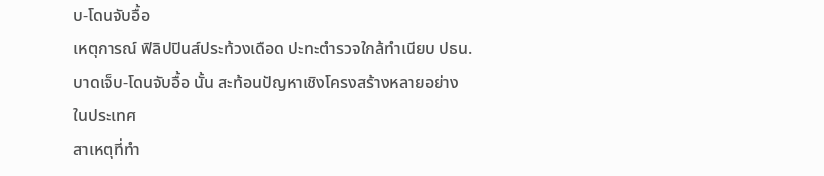บ-โดนจับอื้อ
เหตุการณ์ ฟิลิปปินส์ประท้วงเดือด ปะทะตำรวจใกล้ทำเนียบ ปธน. บาดเจ็บ-โดนจับอื้อ นั้น สะท้อนปัญหาเชิงโครงสร้างหลายอย่างในประเทศ
สาเหตุที่ทำ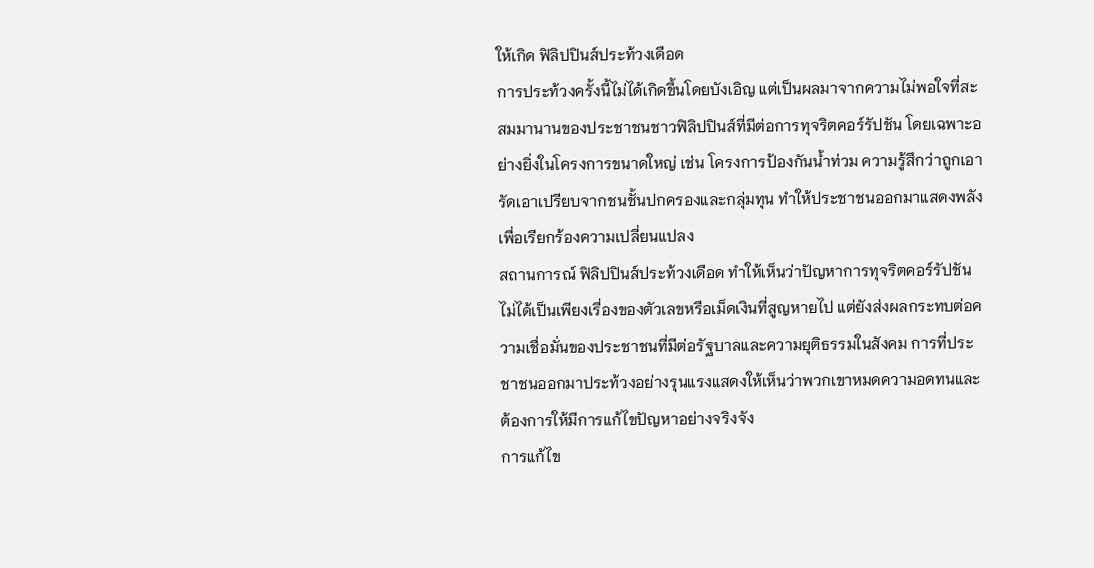ให้เกิด ฟิลิปปินส์ประท้วงเดือด
การประท้วงครั้งนี้ไม่ได้เกิดขึ้นโดยบังเอิญ แต่เป็นผลมาจากความไม่พอใจที่สะสมมานานของประชาชนชาวฟิลิปปินส์ที่มีต่อการทุจริตคอร์รัปชัน โดยเฉพาะอย่างยิ่งในโครงการขนาดใหญ่ เช่น โครงการป้องกันน้ำท่วม ความรู้สึกว่าถูกเอารัดเอาเปรียบจากชนชั้นปกครองและกลุ่มทุน ทำให้ประชาชนออกมาแสดงพลังเพื่อเรียกร้องความเปลี่ยนแปลง
สถานการณ์ ฟิลิปปินส์ประท้วงเดือด ทำให้เห็นว่าปัญหาการทุจริตคอร์รัปชันไม่ได้เป็นเพียงเรื่องของตัวเลขหรือเม็ดเงินที่สูญหายไป แต่ยังส่งผลกระทบต่อความเชื่อมั่นของประชาชนที่มีต่อรัฐบาลและความยุติธรรมในสังคม การที่ประชาชนออกมาประท้วงอย่างรุนแรงแสดงให้เห็นว่าพวกเขาหมดความอดทนและต้องการให้มีการแก้ไขปัญหาอย่างจริงจัง
การแก้ไข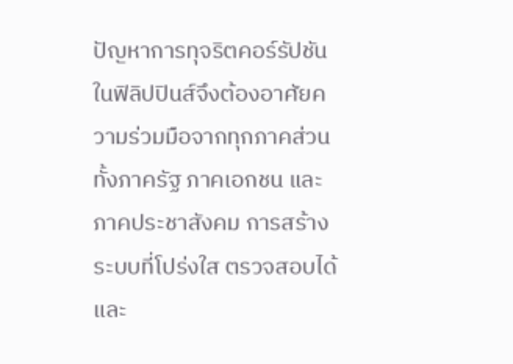ปัญหาการทุจริตคอร์รัปชันในฟิลิปปินส์จึงต้องอาศัยความร่วมมือจากทุกภาคส่วน ทั้งภาครัฐ ภาคเอกชน และภาคประชาสังคม การสร้างระบบที่โปร่งใส ตรวจสอบได้ และ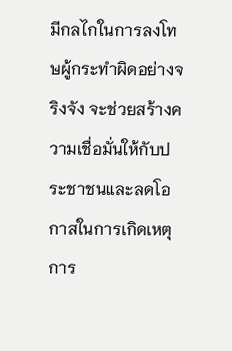มีกลไกในการลงโทษผู้กระทำผิดอย่างจริงจัง จะช่วยสร้างความเชื่อมั่นให้กับประชาชนและลดโอกาสในการเกิดเหตุการ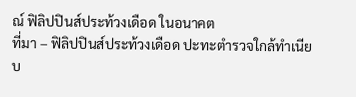ณ์ ฟิลิปปินส์ประท้วงเดือด ในอนาคต
ที่มา – ฟิลิปปินส์ประท้วงเดือด ปะทะตำรวจใกล้ทำเนียบ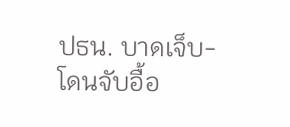ปธน. บาดเจ็บ-โดนจับอื้อ